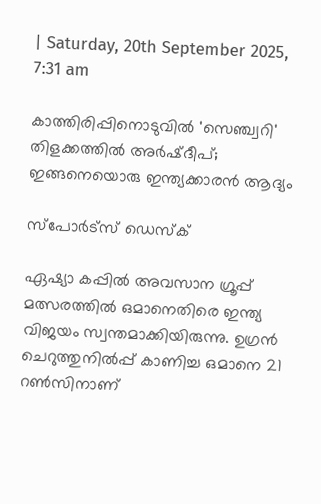| Saturday, 20th September 2025, 7:31 am

കാത്തിരിപ്പിനൊടുവില്‍ 'സെഞ്ച്വറി' തിളക്കത്തില്‍ അര്‍ഷ്ദീപ്; ഇങ്ങനെയൊരു ഇന്ത്യക്കാരന്‍ ആദ്യം

സ്പോര്‍ട്സ് ഡെസ്‌ക്

ഏഷ്യാ കപ്പില്‍ അവസാന ഗ്രൂപ്പ് മത്സരത്തില്‍ ഒമാനെതിരെ ഇന്ത്യ വിജയം സ്വന്തമാക്കിയിരുന്നു. ഉഗ്രന്‍ ചെറുത്തുനില്‍പ്പ് കാണിച്ച ഒമാനെ 21 റണ്‍സിനാണ്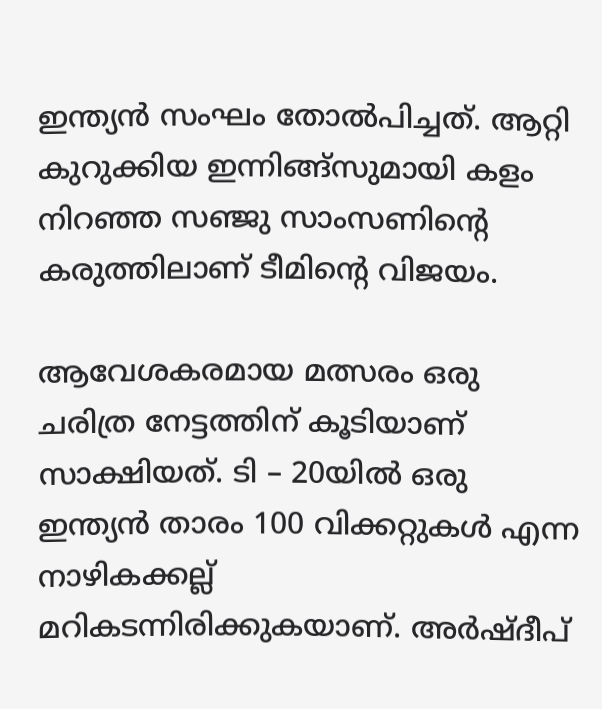ഇന്ത്യന്‍ സംഘം തോല്‍പിച്ചത്. ആറ്റി കുറുക്കിയ ഇന്നിങ്ങ്‌സുമായി കളം നിറഞ്ഞ സഞ്ജു സാംസണിന്റെ കരുത്തിലാണ് ടീമിന്റെ വിജയം.

ആവേശകരമായ മത്സരം ഒരു ചരിത്ര നേട്ടത്തിന് കൂടിയാണ് സാക്ഷിയത്. ടി – 20യില്‍ ഒരു ഇന്ത്യന്‍ താരം 100 വിക്കറ്റുകള്‍ എന്ന നാഴികക്കല്ല് മറികടന്നിരിക്കുകയാണ്. അര്‍ഷ്ദീപ്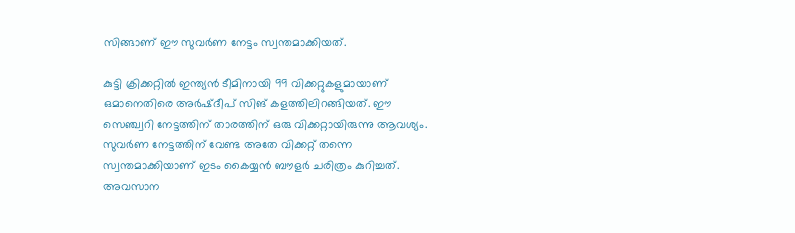സിങ്ങാണ് ഈ സുവര്‍ണ നേട്ടം സ്വന്തമാക്കിയത്.

കുട്ടി ക്രിക്കറ്റില്‍ ഇന്ത്യന്‍ ടീമിനായി 99 വിക്കറ്റുകളുമായാണ് ഒമാനെതിരെ അര്‍ഷ്ദീപ് സിങ് കളത്തിലിറങ്ങിയത്. ഈ സെഞ്ച്വറി നേട്ടത്തിന് താരത്തിന് ഒരു വിക്കറ്റായിരുന്നു ആവശ്യം. സുവര്‍ണ നേട്ടത്തിന് വേണ്ട അതേ വിക്കറ്റ് തന്നെ സ്വന്തമാക്കിയാണ് ഇടം കൈയ്യന്‍ ബൗളര്‍ ചരിത്രം കുറിച്ചത്. അവസാന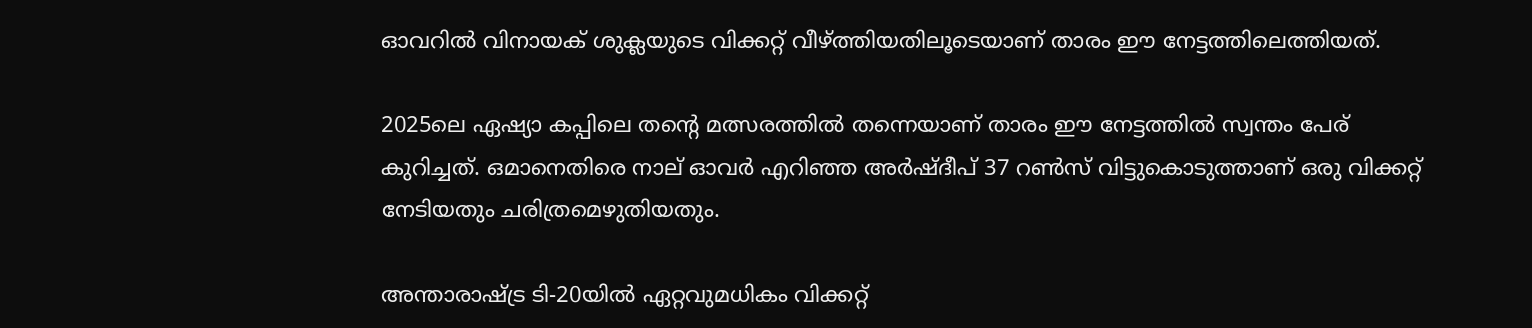ഓവറില്‍ വിനായക് ശുക്ലയുടെ വിക്കറ്റ് വീഴ്ത്തിയതിലൂടെയാണ് താരം ഈ നേട്ടത്തിലെത്തിയത്.

2025ലെ ഏഷ്യാ കപ്പിലെ തന്റെ മത്സരത്തില്‍ തന്നെയാണ് താരം ഈ നേട്ടത്തില്‍ സ്വന്തം പേര് കുറിച്ചത്. ഒമാനെതിരെ നാല് ഓവര്‍ എറിഞ്ഞ അര്‍ഷ്ദീപ് 37 റണ്‍സ് വിട്ടുകൊടുത്താണ് ഒരു വിക്കറ്റ് നേടിയതും ചരിത്രമെഴുതിയതും.

അന്താരാഷ്ട്ര ടി-20യില്‍ ഏറ്റവുമധികം വിക്കറ്റ്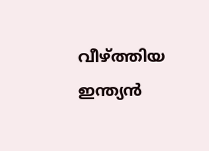വീഴ്ത്തിയ ഇന്ത്യന്‍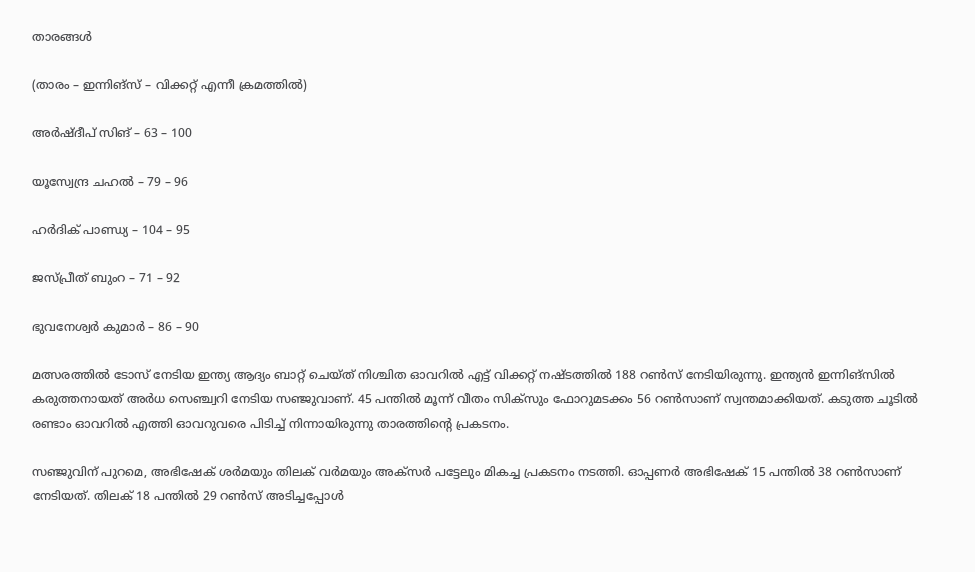താരങ്ങള്‍

(താരം – ഇന്നിങ്‌സ് – വിക്കറ്റ് എന്നീ ക്രമത്തില്‍)

അര്‍ഷ്ദീപ് സിങ് – 63 – 100

യൂസ്വേന്ദ്ര ചഹല്‍ – 79 – 96

ഹര്‍ദിക് പാണ്ഡ്യ – 104 – 95

ജസ്പ്രീത് ബുംറ – 71 – 92

ഭുവനേശ്വര്‍ കുമാര്‍ – 86 – 90

മത്സരത്തില്‍ ടോസ് നേടിയ ഇന്ത്യ ആദ്യം ബാറ്റ് ചെയ്ത് നിശ്ചിത ഓവറില്‍ എട്ട് വിക്കറ്റ് നഷ്ടത്തില്‍ 188 റണ്‍സ് നേടിയിരുന്നു. ഇന്ത്യന്‍ ഇന്നിങ്‌സില്‍ കരുത്തനായത് അര്‍ധ സെഞ്ച്വറി നേടിയ സഞ്ജുവാണ്. 45 പന്തില്‍ മൂന്ന് വീതം സിക്സും ഫോറുമടക്കം 56 റണ്‍സാണ് സ്വന്തമാക്കിയത്. കടുത്ത ചൂടില്‍ രണ്ടാം ഓവറില്‍ എത്തി ഓവറുവരെ പിടിച്ച് നിന്നായിരുന്നു താരത്തിന്റെ പ്രകടനം.

സഞ്ജുവിന് പുറമെ, അഭിഷേക് ശര്‍മയും തിലക് വര്‍മയും അക്സര്‍ പട്ടേലും മികച്ച പ്രകടനം നടത്തി. ഓപ്പണര്‍ അഭിഷേക് 15 പന്തില്‍ 38 റണ്‍സാണ് നേടിയത്. തിലക് 18 പന്തില്‍ 29 റണ്‍സ് അടിച്ചപ്പോള്‍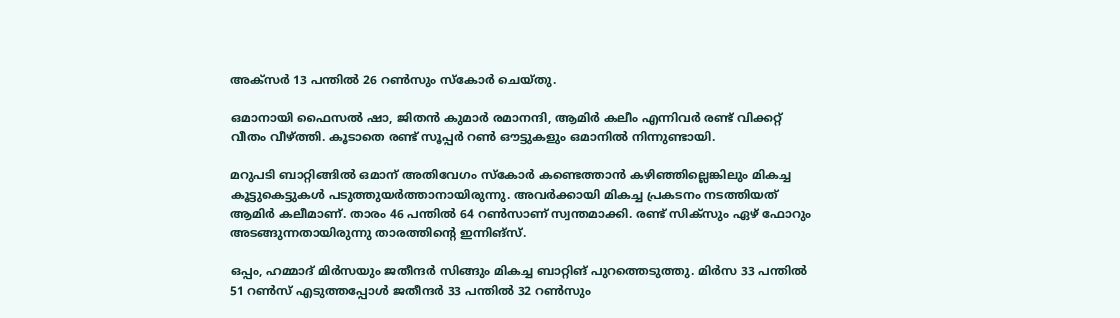അക്സര്‍ 13 പന്തില്‍ 26 റണ്‍സും സ്‌കോര്‍ ചെയ്തു.

ഒമാനായി ഫൈസല്‍ ഷാ, ജിതന്‍ കുമാര്‍ രമാനന്ദി, ആമിര്‍ കലീം എന്നിവര്‍ രണ്ട് വിക്കറ്റ് വീതം വീഴ്ത്തി. കൂടാതെ രണ്ട് സൂപ്പര്‍ റണ്‍ ഔട്ടുകളും ഒമാനില്‍ നിന്നുണ്ടായി.

മറുപടി ബാറ്റിങ്ങില്‍ ഒമാന് അതിവേഗം സ്‌കോര്‍ കണ്ടെത്താന്‍ കഴിഞ്ഞില്ലെങ്കിലും മികച്ച കൂട്ടുകെട്ടുകള്‍ പടുത്തുയര്‍ത്താനായിരുന്നു. അവര്‍ക്കായി മികച്ച പ്രകടനം നടത്തിയത് ആമിര്‍ കലീമാണ്. താരം 46 പന്തില്‍ 64 റണ്‍സാണ് സ്വന്തമാക്കി. രണ്ട് സിക്സും ഏഴ് ഫോറും അടങ്ങുന്നതായിരുന്നു താരത്തിന്റെ ഇന്നിങ്സ്.

ഒപ്പം, ഹമ്മാദ് മിര്‍സയും ജതീന്ദര്‍ സിങ്ങും മികച്ച ബാറ്റിങ് പുറത്തെടുത്തു. മിര്‍സ 33 പന്തില്‍ 51 റണ്‍സ് എടുത്തപ്പോള്‍ ജതീന്ദര്‍ 33 പന്തില്‍ 32 റണ്‍സും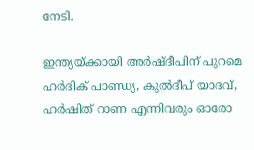നേടി.

ഇന്ത്യയ്ക്കായി അര്‍ഷ്ദീപിന് പുറമെ ഹര്‍ദിക് പാണ്ഡ്യ, കുല്‍ദീപ് യാദവ്, ഹര്‍ഷിത് റാണ എന്നിവരും ഓരോ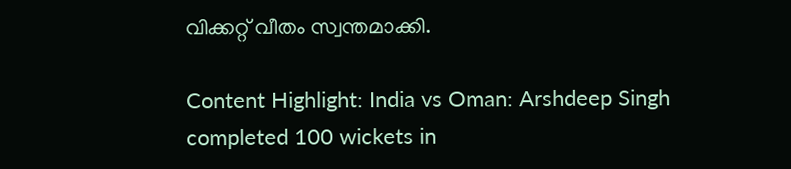വിക്കറ്റ് വീതം സ്വന്തമാക്കി.

Content Highlight: India vs Oman: Arshdeep Singh completed 100 wickets in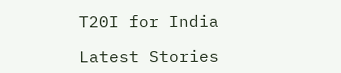T20I for India

Latest Stories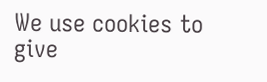We use cookies to give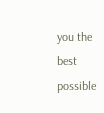you the best possible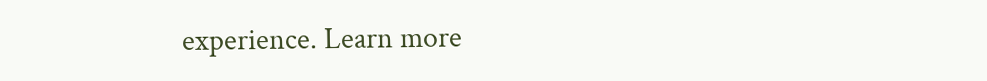experience. Learn more